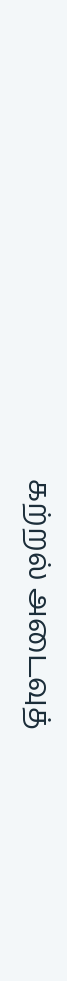கற்றல் அடைவுத்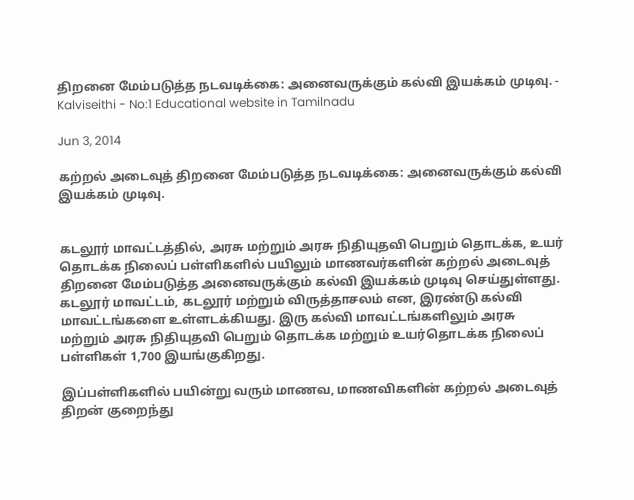திறனை மேம்படுத்த நடவடிக்கை: அனைவருக்கும் கல்வி இயக்கம் முடிவு. - Kalviseithi - No:1 Educational website in Tamilnadu

Jun 3, 2014

கற்றல் அடைவுத் திறனை மேம்படுத்த நடவடிக்கை: அனைவருக்கும் கல்வி இயக்கம் முடிவு.


கடலூர் மாவட்டத்தில், அரசு மற்றும் அரசு நிதியுதவி பெறும் தொடக்க, உயர் தொடக்க நிலைப் பள்ளிகளில் பயிலும் மாணவர்களின் கற்றல் அடைவுத் திறனை மேம்படுத்த அனைவருக்கும் கல்வி இயக்கம் முடிவு செய்துள்ளது.
கடலூர் மாவட்டம், கடலூர் மற்றும் விருத்தாசலம் என, இரண்டு கல்வி மாவட்டங்களை உள்ளடக்கியது. இரு கல்வி மாவட்டங்களிலும் அரசு மற்றும் அரசு நிதியுதவி பெறும் தொடக்க மற்றும் உயர்தொடக்க நிலைப் பள்ளிகள் 1,700 இயங்குகிறது.

இப்பள்ளிகளில் பயின்று வரும் மாணவ, மாணவிகளின் கற்றல் அடைவுத் திறன் குறைந்து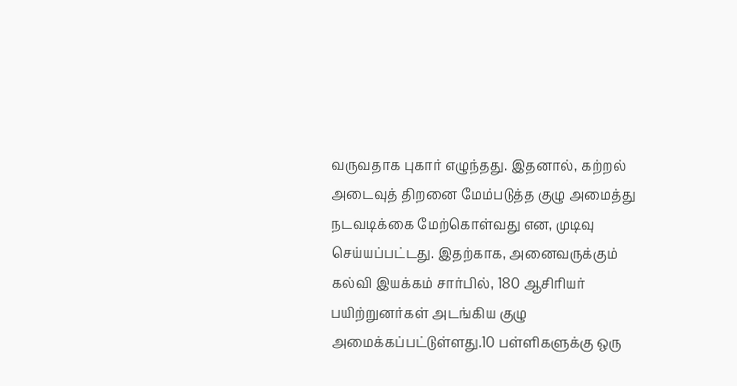வருவதாக புகார் எழுந்தது. இதனால், கற்றல் அடைவுத் திறனை மேம்படுத்த குழு அமைத்து நடவடிக்கை மேற்கொள்வது என, முடிவு செய்யப்பட்டது. இதற்காக, அனைவருக்கும் கல்வி இயக்கம் சார்பில், 180 ஆசிரியர் பயிற்றுனர்கள் அடங்கிய குழு அமைக்கப்பட்டுள்ளது.10 பள்ளிகளுக்கு ஒரு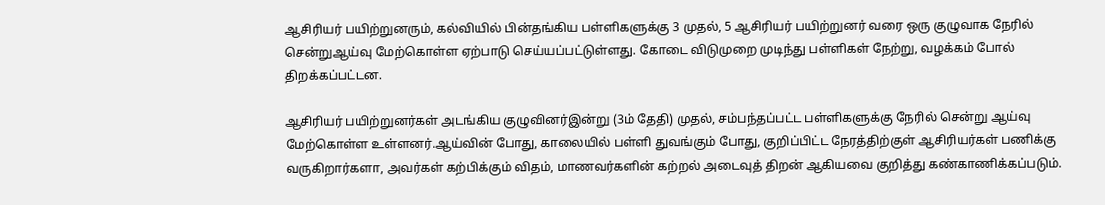ஆசிரியர் பயிற்றுனரும், கல்வியில் பின்தங்கிய பள்ளிகளுக்கு 3 முதல், 5 ஆசிரியர் பயிற்றுனர் வரை ஒரு குழுவாக நேரில் சென்றுஆய்வு மேற்கொள்ள ஏற்பாடு செய்யப்பட்டுள்ளது. கோடை விடுமுறை முடிந்து பள்ளிகள் நேற்று, வழக்கம் போல் திறக்கப்பட்டன.

ஆசிரியர் பயிற்றுனர்கள் அடங்கிய குழுவினர்இன்று (3ம் தேதி) முதல், சம்பந்தப்பட்ட பள்ளிகளுக்கு நேரில் சென்று ஆய்வு மேற்கொள்ள உள்ளனர்.ஆய்வின் போது, காலையில் பள்ளி துவங்கும் போது, குறிப்பிட்ட நேரத்திற்குள் ஆசிரியர்கள் பணிக்கு வருகிறார்களா, அவர்கள் கற்பிக்கும் விதம், மாணவர்களின் கற்றல் அடைவுத் திறன் ஆகியவை குறித்து கண்காணிக்கப்படும்.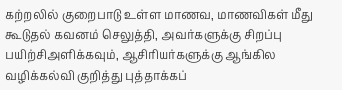கற்றலில் குறைபாடு உள்ள மாணவ, மாணவிகள் மீது கூடுதல் கவனம் செலுத்தி, அவர்களுக்கு சிறப்பு பயிற்சிஅளிக்கவும், ஆசிரியர்களுக்கு ஆங்கில வழிக்கல்வி குறித்து புத்தாக்கப்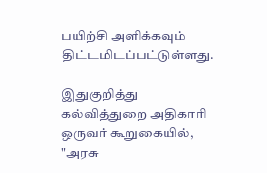பயிற்சி அளிக்கவும் திட்டமிடப்பட்டுள்ளது.

இதுகுறித்து கல்வித்துறை அதிகாரி ஒருவர் கூறுகையில், "அரசு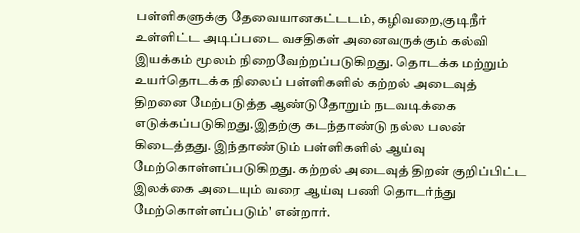பள்ளிகளுக்கு தேவையானகட்டடம், கழிவறை,குடிநீர் உள்ளிட்ட அடிப்படை வசதிகள் அனைவருக்கும் கல்வி இயக்கம் மூலம் நிறைவேற்றப்படுகிறது. தொடக்க மற்றும் உயர்தொடக்க நிலைப் பள்ளிகளில் கற்றல் அடைவுத் திறனை மேற்படுத்த ஆண்டுதோறும் நடவடிக்கை எடுக்கப்படுகிறது.இதற்கு கடந்தாண்டு நல்ல பலன் கிடைத்தது. இந்தாண்டும் பள்ளிகளில் ஆய்வு மேற்கொள்ளப்படுகிறது. கற்றல் அடைவுத் திறன் குறிப்பிட்ட இலக்கை அடையும் வரை ஆய்வு பணி தொடர்ந்து மேற்கொள்ளப்படும்' என்றார்.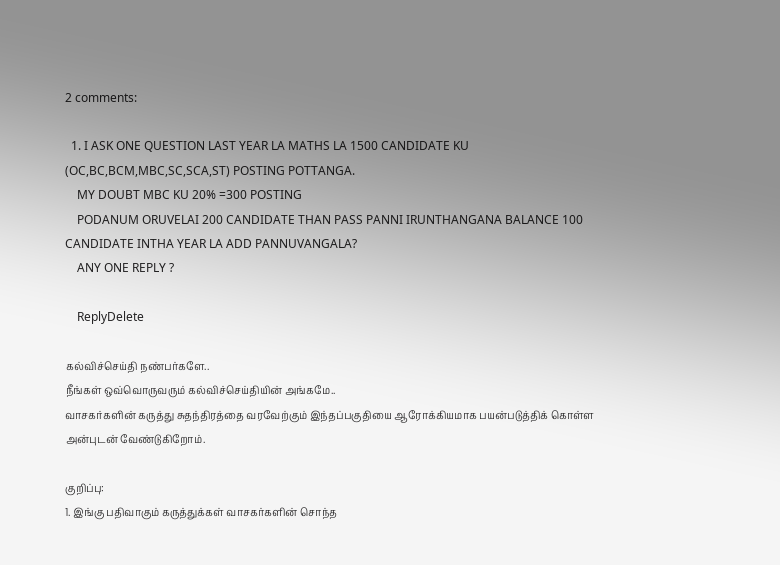2 comments:

  1. I ASK ONE QUESTION LAST YEAR LA MATHS LA 1500 CANDIDATE KU (OC,BC,BCM,MBC,SC,SCA,ST) POSTING POTTANGA.
    MY DOUBT MBC KU 20% =300 POSTING
    PODANUM ORUVELAI 200 CANDIDATE THAN PASS PANNI IRUNTHANGANA BALANCE 100 CANDIDATE INTHA YEAR LA ADD PANNUVANGALA?
    ANY ONE REPLY ?

    ReplyDelete

கல்விச்செய்தி நண்பர்களே..
நீங்கள் ஒவ்வொருவரும் கல்விச்செய்தியின் அங்கமே..
வாசகர்களின் கருத்து சுதந்திரத்தை வரவேற்கும் இந்தப்பகுதியை ஆரோக்கியமாக பயன்படுத்திக் கொள்ள அன்புடன் வேண்டுகிறோம்.

குறிப்பு:
1. இங்கு பதிவாகும் கருத்துக்கள் வாசகர்களின் சொந்த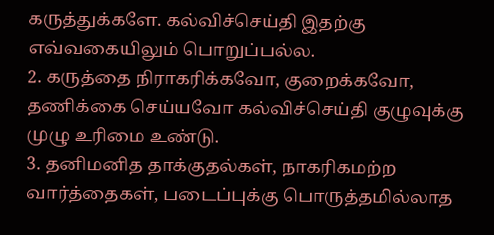கருத்துக்களே. கல்விச்செய்தி இதற்கு எவ்வகையிலும் பொறுப்பல்ல.
2. கருத்தை நிராகரிக்கவோ, குறைக்கவோ, தணிக்கை செய்யவோ கல்விச்செய்தி குழுவுக்கு முழு உரிமை உண்டு.
3. தனிமனித தாக்குதல்கள், நாகரிகமற்ற வார்த்தைகள், படைப்புக்கு பொருத்தமில்லாத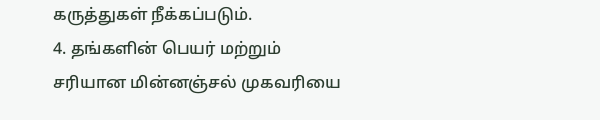கருத்துகள் நீக்கப்படும்.
4. தங்களின் பெயர் மற்றும் சரியான மின்னஞ்சல் முகவரியை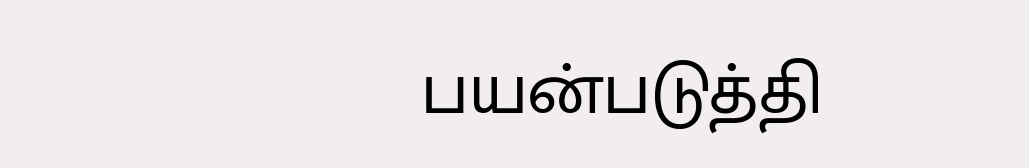பயன்படுத்தி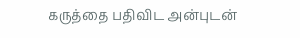கருத்தை பதிவிட அன்புடன்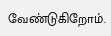வேண்டுகிறோம்.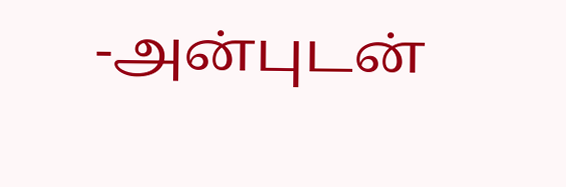-அன்புடன்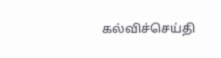கல்விச்செய்தி